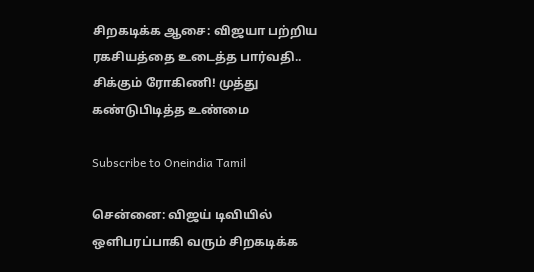சிறகடிக்க ஆசை: விஜயா பற்றிய ரகசியத்தை உடைத்த பார்வதி.. சிக்கும் ரோகிணி! முத்து கண்டுபிடித்த உண்மை

Subscribe to Oneindia Tamil

சென்னை: விஜய் டிவியில் ஒளிபரப்பாகி வரும் சிறகடிக்க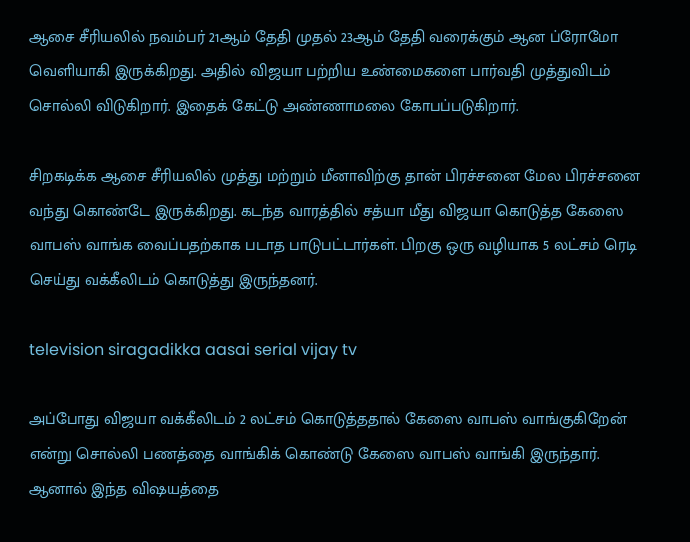ஆசை சீரியலில் நவம்பர் 21ஆம் தேதி முதல் 23ஆம் தேதி வரைக்கும் ஆன ப்ரோமோ வெளியாகி இருக்கிறது. அதில் விஜயா பற்றிய உண்மைகளை பார்வதி முத்துவிடம் சொல்லி விடுகிறார். இதைக் கேட்டு அண்ணாமலை கோபப்படுகிறார்.

சிறகடிக்க ஆசை சீரியலில் முத்து மற்றும் மீனாவிற்கு தான் பிரச்சனை மேல பிரச்சனை வந்து கொண்டே இருக்கிறது. கடந்த வாரத்தில் சத்யா மீது விஜயா கொடுத்த கேஸை வாபஸ் வாங்க வைப்பதற்காக படாத பாடுபட்டார்கள். பிறகு ஒரு வழியாக 5 லட்சம் ரெடி செய்து வக்கீலிடம் கொடுத்து இருந்தனர்.

television siragadikka aasai serial vijay tv

அப்போது விஜயா வக்கீலிடம் 2 லட்சம் கொடுத்ததால் கேஸை வாபஸ் வாங்குகிறேன் என்று சொல்லி பணத்தை வாங்கிக் கொண்டு கேஸை வாபஸ் வாங்கி இருந்தார். ஆனால் இந்த விஷயத்தை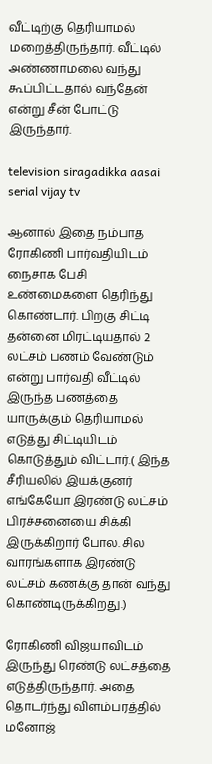வீட்டிற்கு தெரியாமல் மறைத்திருந்தார். வீட்டில் அண்ணாமலை வந்து கூப்பிட்டதால் வந்தேன் என்று சீன் போட்டு இருந்தார்.

television siragadikka aasai serial vijay tv

ஆனால் இதை நம்பாத ரோகிணி பார்வதியிடம் நைசாக பேசி உண்மைகளை தெரிந்து கொண்டார். பிறகு சிட்டி தன்னை மிரட்டியதால் 2 லட்சம் பணம் வேண்டும் என்று பார்வதி வீட்டில் இருந்த பணத்தை யாருக்கும் தெரியாமல் எடுத்து சிட்டியிடம் கொடுத்தும் விட்டார்.( இந்த சீரியலில் இயக்குனர் எங்கேயோ இரண்டு லட்சம் பிரச்சனையை சிக்கி இருக்கிறார் போல. சில வாரங்களாக இரண்டு லட்சம் கணக்கு தான் வந்து கொண்டிருக்கிறது.)

ரோகிணி விஜயாவிடம் இருந்து ரெண்டு லட்சத்தை எடுத்திருந்தார். அதை தொடர்ந்து விளம்பரத்தில் மனோஜ்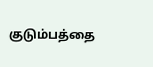குடும்பத்தை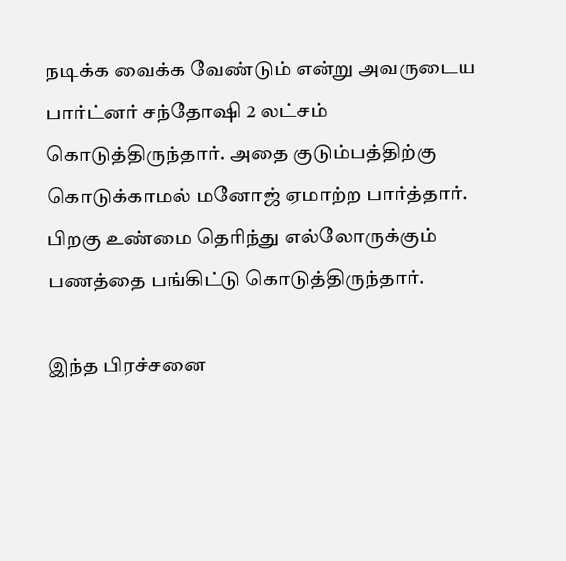நடிக்க வைக்க வேண்டும் என்று அவருடைய பார்ட்னர் சந்தோஷி 2 லட்சம் கொடுத்திருந்தார். அதை குடும்பத்திற்கு கொடுக்காமல் மனோஜ் ஏமாற்ற பார்த்தார். பிறகு உண்மை தெரிந்து எல்லோருக்கும் பணத்தை பங்கிட்டு கொடுத்திருந்தார்.

இந்த பிரச்சனை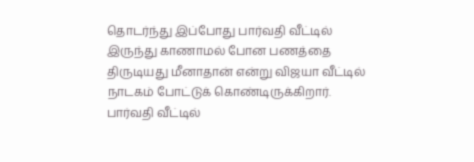தொடர்ந்து இப்போது பார்வதி வீட்டில் இருந்து காணாமல் போன பணத்தை திருடியது மீனாதான் என்று விஜயா வீட்டில் நாடகம் போட்டுக் கொண்டிருக்கிறார். பார்வதி வீட்டில்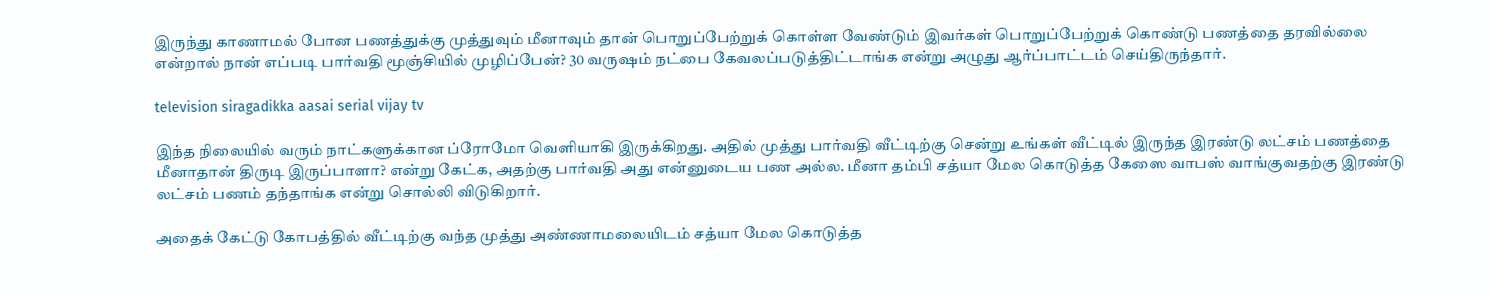இருந்து காணாமல் போன பணத்துக்கு முத்துவும் மீனாவும் தான் பொறுப்பேற்றுக் கொள்ள வேண்டும் இவர்கள் பொறுப்பேற்றுக் கொண்டு பணத்தை தரவில்லை என்றால் நான் எப்படி பார்வதி மூஞ்சியில் முழிப்பேன்? 30 வருஷம் நட்பை கேவலப்படுத்திட்டாங்க என்று அழுது ஆர்ப்பாட்டம் செய்திருந்தார்.

television siragadikka aasai serial vijay tv

இந்த நிலையில் வரும் நாட்களுக்கான ப்ரோமோ வெளியாகி இருக்கிறது. அதில் முத்து பார்வதி வீட்டிற்கு சென்று உங்கள் வீட்டில் இருந்த இரண்டு லட்சம் பணத்தை மீனாதான் திருடி இருப்பாளா? என்று கேட்க, அதற்கு பார்வதி அது என்னுடைய பண அல்ல. மீனா தம்பி சத்யா மேல கொடுத்த கேஸை வாபஸ் வாங்குவதற்கு இரண்டு லட்சம் பணம் தந்தாங்க என்று சொல்லி விடுகிறார்.

அதைக் கேட்டு கோபத்தில் வீட்டிற்கு வந்த முத்து அண்ணாமலையிடம் சத்யா மேல கொடுத்த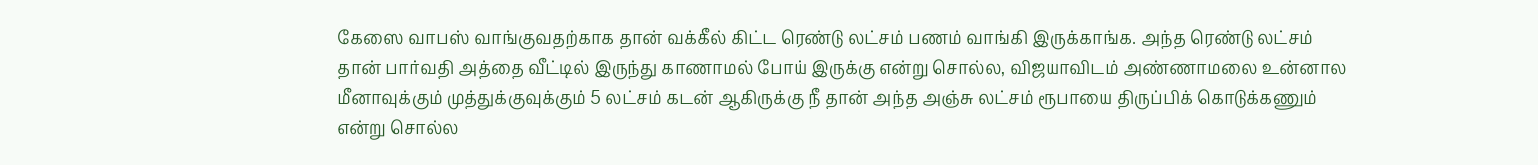கேஸை வாபஸ் வாங்குவதற்காக தான் வக்கீல் கிட்ட ரெண்டு லட்சம் பணம் வாங்கி இருக்காங்க. அந்த ரெண்டு லட்சம் தான் பார்வதி அத்தை வீட்டில் இருந்து காணாமல் போய் இருக்கு என்று சொல்ல, விஜயாவிடம் அண்ணாமலை உன்னால மீனாவுக்கும் முத்துக்குவுக்கும் 5 லட்சம் கடன் ஆகிருக்கு நீ தான் அந்த அஞ்சு லட்சம் ரூபாயை திருப்பிக் கொடுக்கணும் என்று சொல்ல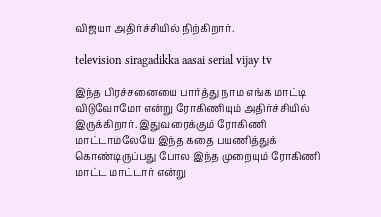விஜயா அதிர்ச்சியில் நிற்கிறார்.

television siragadikka aasai serial vijay tv

இந்த பிரச்சனையை பார்த்து நாம எங்க மாட்டி விடுவோமோ என்று ரோகிணியும் அதிர்ச்சியில் இருக்கிறார். இதுவரைக்கும் ரோகிணி மாட்டாமலேயே இந்த கதை பயணித்துக் கொண்டிருப்பது போல இந்த முறையும் ரோகிணி மாட்ட மாட்டார் என்று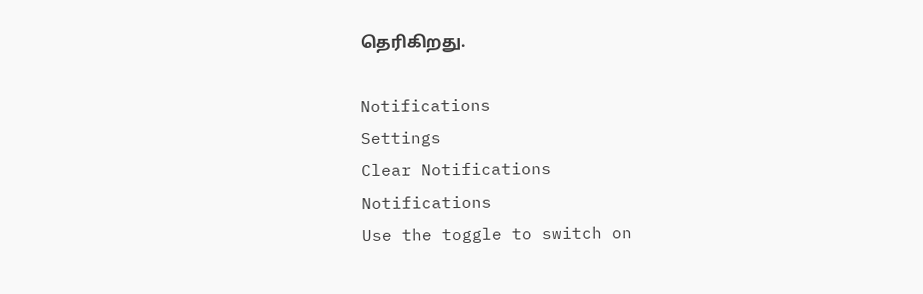தெரிகிறது.

Notifications
Settings
Clear Notifications
Notifications
Use the toggle to switch on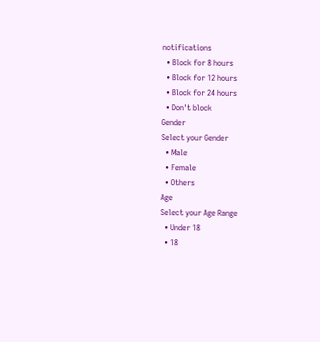notifications
  • Block for 8 hours
  • Block for 12 hours
  • Block for 24 hours
  • Don't block
Gender
Select your Gender
  • Male
  • Female
  • Others
Age
Select your Age Range
  • Under 18
  • 18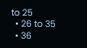to 25
  • 26 to 35
  • 36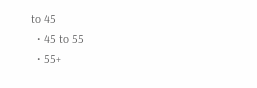to 45
  • 45 to 55
  • 55+